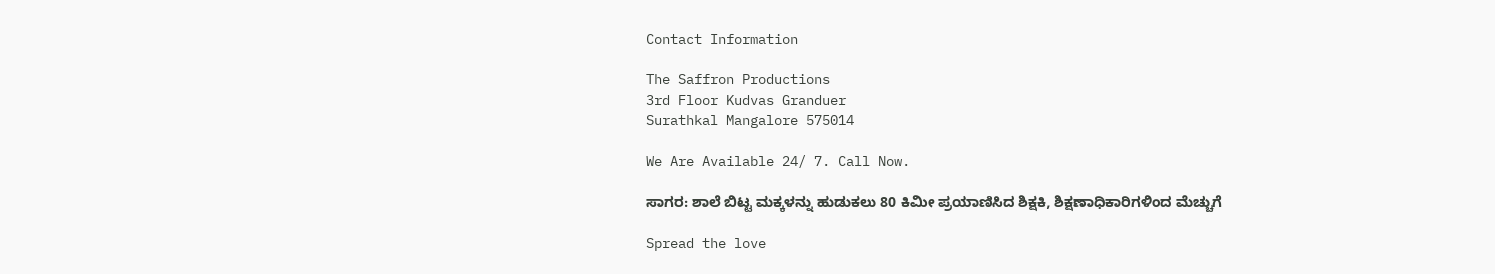Contact Information

The Saffron Productions
3rd Floor Kudvas Granduer
Surathkal Mangalore 575014

We Are Available 24/ 7. Call Now.

ಸಾಗರ: ಶಾಲೆ ಬಿಟ್ಟ ಮಕ್ಕಳನ್ನು ಹುಡುಕಲು 80 ಕಿಮೀ ಪ್ರಯಾಣಿಸಿದ ಶಿಕ್ಷಕಿ, ಶಿಕ್ಷಣಾಧಿಕಾರಿಗಳಿಂದ ಮೆಚ್ಚುಗೆ

Spread the love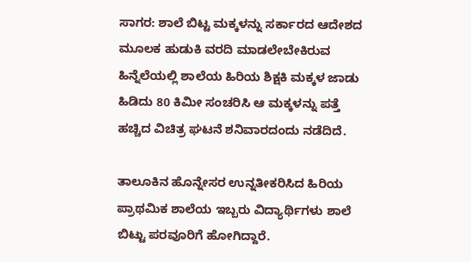ಸಾಗರ: ಶಾಲೆ ಬಿಟ್ಟ ಮಕ್ಕಳನ್ನು ಸರ್ಕಾರದ ಆದೇಶದ ಮೂಲಕ ಹುಡುಕಿ ವರದಿ ಮಾಡಲೇಬೇಕಿರುವ ಹಿನ್ನೆಲೆಯಲ್ಲಿ ಶಾಲೆಯ ಹಿರಿಯ ಶಿಕ್ಷಕಿ ಮಕ್ಕಳ ಜಾಡು ಹಿಡಿದು 80 ಕಿಮೀ ಸಂಚರಿಸಿ ಆ ಮಕ್ಕಳನ್ನು ಪತ್ತೆ ಹಚ್ಚಿದ ವಿಚಿತ್ರ ಘಟನೆ ಶನಿವಾರದಂದು ನಡೆದಿದೆ.

ತಾಲೂಕಿನ ಹೊನ್ನೇಸರ ಉನ್ನತೀಕರಿಸಿದ ಹಿರಿಯ ಪ್ರಾಥಮಿಕ ಶಾಲೆಯ ಇಬ್ಬರು ವಿದ್ಯಾರ್ಥಿಗಳು ಶಾಲೆ ಬಿಟ್ಟು ಪರವೂರಿಗೆ ಹೋಗಿದ್ದಾರೆ.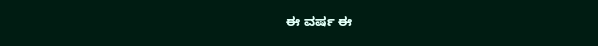ಈ ವರ್ಷ ಈ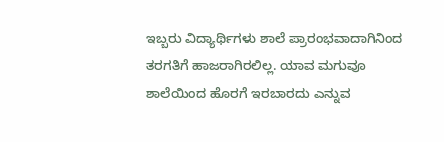ಇಬ್ಬರು ವಿದ್ಯಾರ್ಥಿಗಳು ಶಾಲೆ ಪ್ರಾರಂಭವಾದಾಗಿನಿಂದ ತರಗತಿಗೆ ಹಾಜರಾಗಿರಲಿಲ್ಲ. ಯಾವ ಮಗುವೂ ಶಾಲೆಯಿಂದ ಹೊರಗೆ ಇರಬಾರದು ಎನ್ನುವ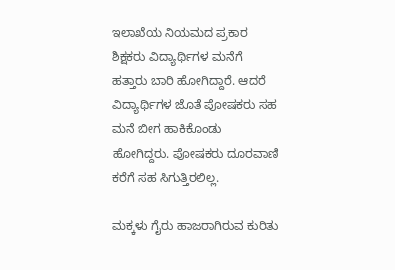ಇಲಾಖೆಯ ನಿಯಮದ ಪ್ರಕಾರ ಶಿಕ್ಷಕರು ವಿದ್ಯಾರ್ಥಿಗಳ ಮನೆಗೆ ಹತ್ತಾರು ಬಾರಿ ಹೋಗಿದ್ದಾರೆ. ಆದರೆ ವಿದ್ಯಾರ್ಥಿಗಳ ಜೊತೆ ಪೋಷಕರು ಸಹ ಮನೆ ಬೀಗ ಹಾಕಿಕೊಂಡು ಹೋಗಿದ್ದರು. ಪೋಷಕರು ದೂರವಾಣಿ ಕರೆಗೆ ಸಹ ಸಿಗುತ್ತಿರಲಿಲ್ಲ.

ಮಕ್ಕಳು ಗೈರು ಹಾಜರಾಗಿರುವ ಕುರಿತು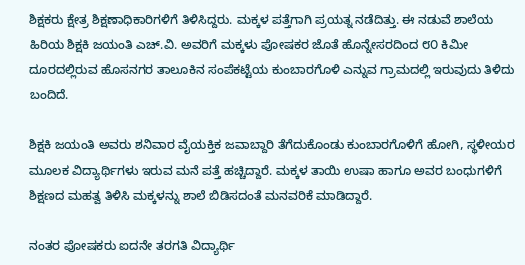ಶಿಕ್ಷಕರು ಕ್ಷೇತ್ರ ಶಿಕ್ಷಣಾಧಿಕಾರಿಗಳಿಗೆ ತಿಳಿಸಿದ್ದರು. ಮಕ್ಕಳ ಪತ್ತೆಗಾಗಿ ಪ್ರಯತ್ನ ನಡೆದಿತ್ತು. ಈ ನಡುವೆ ಶಾಲೆಯ ಹಿರಿಯ ಶಿಕ್ಷಕಿ ಜಯಂತಿ ಎಚ್.ವಿ. ಅವರಿಗೆ ಮಕ್ಕಳು ಪೋಷಕರ ಜೊತೆ ಹೊನ್ನೇಸರದಿಂದ ೮೦ ಕಿಮೀ ದೂರದಲ್ಲಿರುವ ಹೊಸನಗರ ತಾಲೂಕಿನ ಸಂಪೆಕಟ್ಟೆಯ ಕುಂಬಾರಗೊಳಿ ಎನ್ನುವ ಗ್ರಾಮದಲ್ಲಿ ಇರುವುದು ತಿಳಿದು ಬಂದಿದೆ.

ಶಿಕ್ಷಕಿ ಜಯಂತಿ ಅವರು ಶನಿವಾರ ವೈಯಕ್ತಿಕ ಜವಾಬ್ದಾರಿ ತೆಗೆದುಕೊಂಡು ಕುಂಬಾರಗೊಳಿಗೆ ಹೋಗಿ, ಸ್ಥಳೀಯರ ಮೂಲಕ ವಿದ್ಯಾರ್ಥಿಗಳು ಇರುವ ಮನೆ ಪತ್ತೆ ಹಚ್ಚಿದ್ದಾರೆ. ಮಕ್ಕಳ ತಾಯಿ ಉಷಾ ಹಾಗೂ ಅವರ ಬಂಧುಗಳಿಗೆ ಶಿಕ್ಷಣದ ಮಹತ್ವ ತಿಳಿಸಿ ಮಕ್ಕಳನ್ನು ಶಾಲೆ ಬಿಡಿಸದಂತೆ ಮನವರಿಕೆ ಮಾಡಿದ್ದಾರೆ.

ನಂತರ ಪೋಷಕರು ಐದನೇ ತರಗತಿ ವಿದ್ಯಾರ್ಥಿ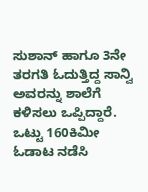ಸುಶಾನ್ ಹಾಗೂ 3ನೇ ತರಗತಿ ಓದುತ್ತಿದ್ದ ಸಾನ್ವಿ ಅವರನ್ನು ಶಾಲೆಗೆ ಕಳಿಸಲು ಒಪ್ಪಿದ್ದಾರೆ. ಒಟ್ಟು 160ಕಿಮೀ ಓಡಾಟ ನಡೆಸಿ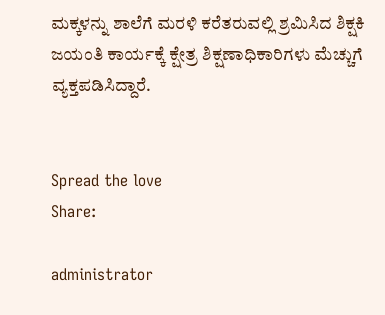ಮಕ್ಕಳನ್ನು ಶಾಲೆಗೆ ಮರಳಿ ಕರೆತರುವಲ್ಲಿ ಶ್ರಮಿಸಿದ ಶಿಕ್ಷಕಿ ಜಯಂತಿ ಕಾರ್ಯಕ್ಕೆ ಕ್ಷೇತ್ರ ಶಿಕ್ಷಣಾಧಿಕಾರಿಗಳು ಮೆಚ್ಚುಗೆ ವ್ಯಕ್ತಪಡಿಸಿದ್ದಾರೆ.


Spread the love
Share:

administrator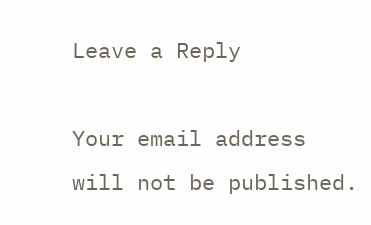Leave a Reply

Your email address will not be published.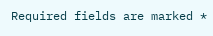Required fields are marked *